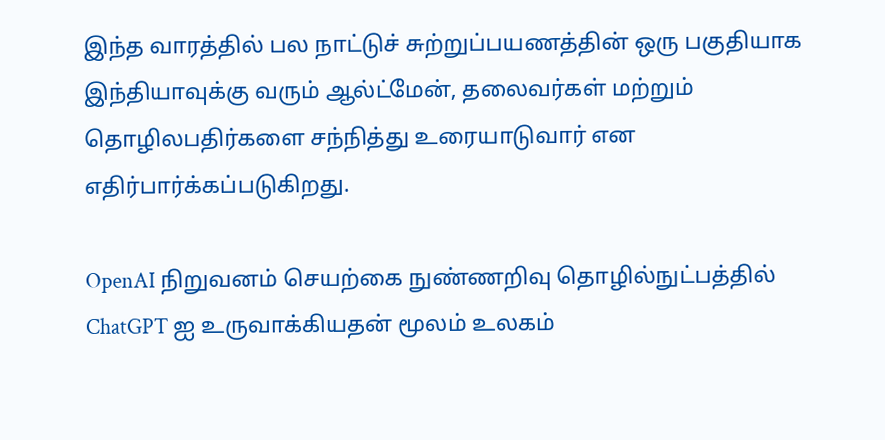இந்த வாரத்தில் பல நாட்டுச் சுற்றுப்பயணத்தின் ஒரு பகுதியாக இந்தியாவுக்கு வரும் ஆல்ட்மேன், தலைவர்கள் மற்றும் தொழிலபதிர்களை சந்நித்து உரையாடுவார் என எதிர்பார்க்கப்படுகிறது.

OpenAI நிறுவனம் செயற்கை நுண்ணறிவு தொழில்நுட்பத்தில் ChatGPT ஐ உருவாக்கியதன் மூலம் உலகம்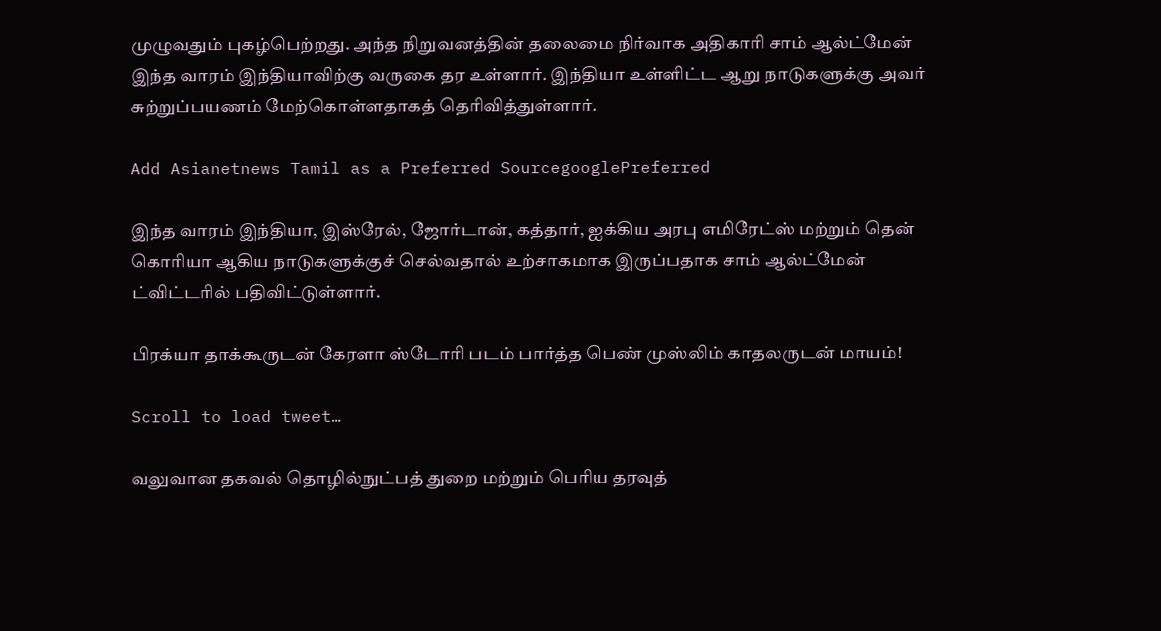முழுவதும் புகழ்பெற்றது. அந்த நிறுவனத்தின் தலைமை நிர்வாக அதிகாரி சாம் ஆல்ட்மேன் இந்த வாரம் இந்தியாவிற்கு வருகை தர உள்ளார். இந்தியா உள்ளிட்ட ஆறு நாடுகளுக்கு அவர் சுற்றுப்பயணம் மேற்கொள்ளதாகத் தெரிவித்துள்ளார்.

Add Asianetnews Tamil as a Preferred SourcegooglePreferred

இந்த வாரம் இந்தியா, இஸ்ரேல், ஜோர்டான், கத்தார், ஐக்கிய அரபு எமிரேட்ஸ் மற்றும் தென் கொரியா ஆகிய நாடுகளுக்குச் செல்வதால் உற்சாகமாக இருப்பதாக சாம் ஆல்ட்மேன் ட்விட்டரில் பதிவிட்டுள்ளார்.

பிரக்யா தாக்கூருடன் கேரளா ஸ்டோரி படம் பார்த்த பெண் முஸ்லிம் காதலருடன் மாயம்!

Scroll to load tweet…

வலுவான தகவல் தொழில்நுட்பத் துறை மற்றும் பெரிய தரவுத்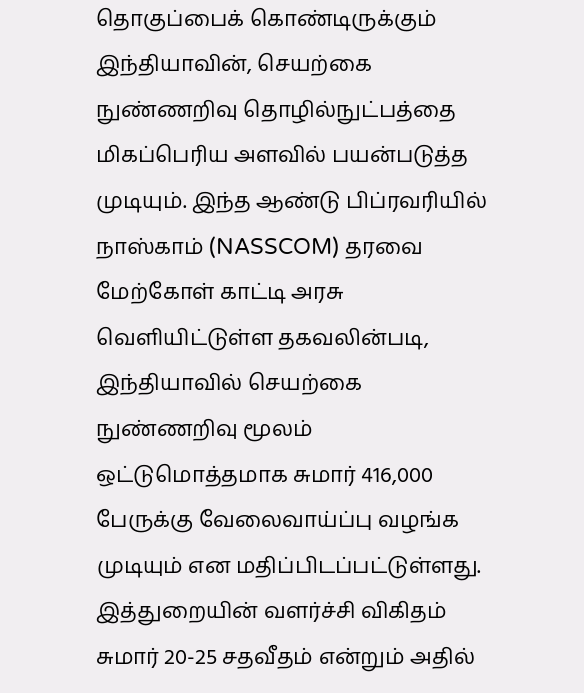தொகுப்பைக் கொண்டிருக்கும் இந்தியாவின், செயற்கை நுண்ணறிவு தொழில்நுட்பத்தை மிகப்பெரிய அளவில் பயன்படுத்த முடியும். இந்த ஆண்டு பிப்ரவரியில் நாஸ்காம் (NASSCOM) தரவை மேற்கோள் காட்டி அரசு வெளியிட்டுள்ள தகவலின்படி, இந்தியாவில் செயற்கை நுண்ணறிவு மூலம் ஒட்டுமொத்தமாக சுமார் 416,000 பேருக்கு வேலைவாய்ப்பு வழங்க முடியும் என மதிப்பிடப்பட்டுள்ளது. இத்துறையின் வளர்ச்சி விகிதம் சுமார் 20-25 சதவீதம் என்றும் அதில்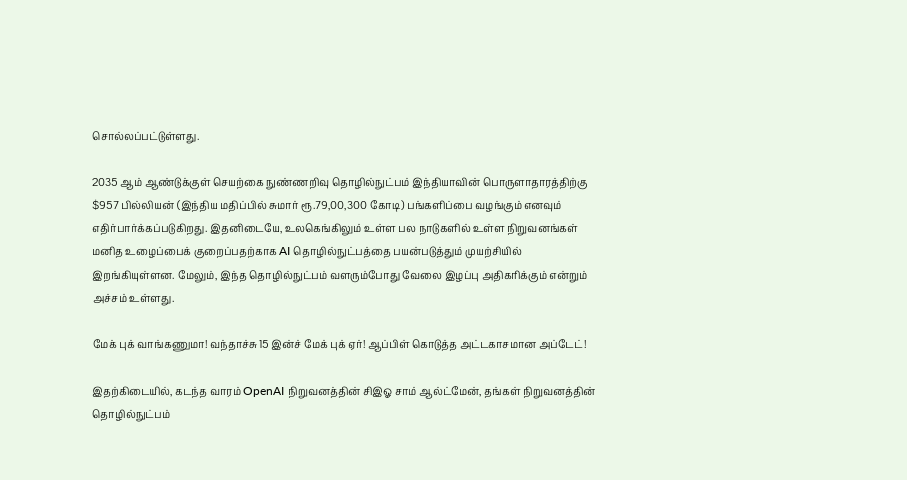சொல்லப்பட்டுள்ளது.

2035 ஆம் ஆண்டுக்குள் செயற்கை நுண்ணறிவு தொழில்நுட்பம் இந்தியாவின் பொருளாதாரத்திற்கு $957 பில்லியன் (இந்திய மதிப்பில் சுமார் ரூ.79,00,300 கோடி) பங்களிப்பை வழங்கும் எனவும் எதிர்பார்க்கப்படுகிறது. இதனிடையே, உலகெங்கிலும் உள்ள பல நாடுகளில் உள்ள நிறுவனங்கள் மனித உழைப்பைக் குறைப்பதற்காக AI தொழில்நுட்பத்தை பயன்படுத்தும் முயற்சியில் இறங்கியுள்ளன. மேலும், இந்த தொழில்நுட்பம் வளரும்போது வேலை இழப்பு அதிகரிக்கும் என்றும் அச்சம் உள்ளது.

மேக் புக் வாங்கணுமா! வந்தாச்சு 15 இன்ச் மேக் புக் ஏர்! ஆப்பிள் கொடுத்த அட்டகாசமான அப்டேட்!

இதற்கிடையில், கடந்த வாரம் OpenAI நிறுவனத்தின் சிஇஓ சாம் ஆல்ட்மேன், தங்கள் நிறுவனத்தின் தொழில்நுட்பம்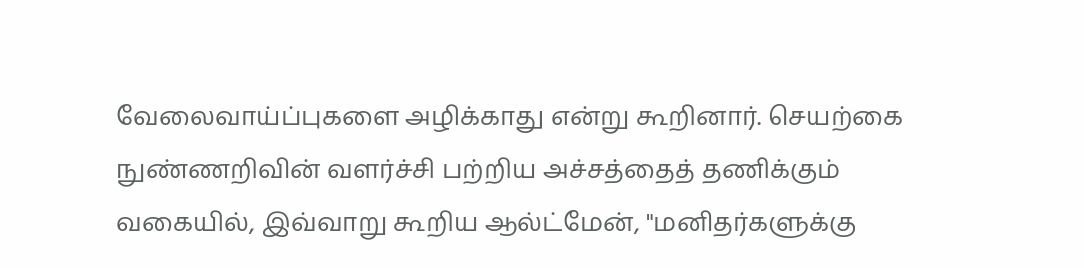வேலைவாய்ப்புகளை அழிக்காது என்று கூறினார். செயற்கை நுண்ணறிவின் வளர்ச்சி பற்றிய அச்சத்தைத் தணிக்கும் வகையில், இவ்வாறு கூறிய ஆல்ட்மேன், "மனிதர்களுக்கு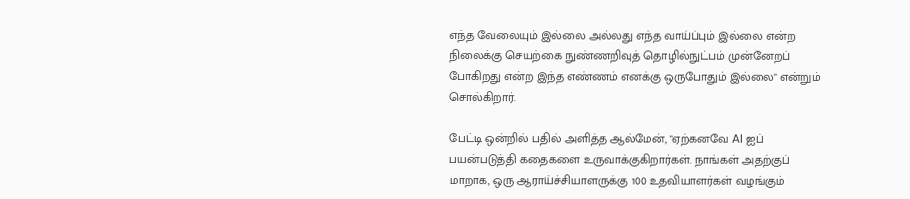எந்த வேலையும் இல்லை அல்லது எந்த வாய்ப்பும் இல்லை என்ற நிலைக்கு செயற்கை நுண்ணறிவுத் தொழில்நுட்பம் முன்னேறப் போகிறது என்ற இந்த எண்ணம் எனக்கு ஒருபோதும் இல்லை" என்றும் சொல்கிறார்.

பேட்டி ஒன்றில் பதில் அளித்த ஆல்மேன், "ஏற்கனவே AI ஐப் பயன்படுத்தி கதைகளை உருவாக்குகிறார்கள். நாங்கள் அதற்குப் மாறாக, ஒரு ஆராய்ச்சியாளருக்கு 100 உதவியாளர்கள் வழங்கும்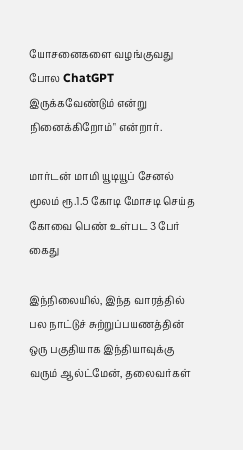யோசனைகளை வழங்குவது போல ChatGPT இருக்கவேண்டும் என்று நினைக்கிறோம்" என்றார்.

மார்டன் மாமி யூடியூப் சேனல் மூலம் ரூ.1.5 கோடி மோசடி செய்த கோவை பெண் உள்பட 3 பேர் கைது

இந்நிலையில், இந்த வாரத்தில் பல நாட்டுச் சுற்றுப்பயணத்தின் ஒரு பகுதியாக இந்தியாவுக்கு வரும் ஆல்ட்மேன், தலைவர்கள்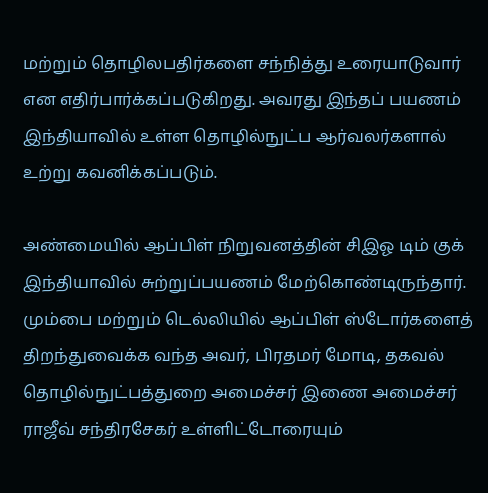மற்றும் தொழிலபதிர்களை சந்நித்து உரையாடுவார் என எதிர்பார்க்கப்படுகிறது. அவரது இந்தப் பயணம் இந்தியாவில் உள்ள தொழில்நுட்ப ஆர்வலர்களால் உற்று கவனிக்கப்படும்.

அண்மையில் ஆப்பிள் நிறுவனத்தின் சிஇஓ டிம் குக் இந்தியாவில் சுற்றுப்பயணம் மேற்கொண்டிருந்தார். மும்பை மற்றும் டெல்லியில் ஆப்பிள் ஸ்டோர்களைத் திறந்துவைக்க வந்த அவர், பிரதமர் மோடி, தகவல் தொழில்நுட்பத்துறை அமைச்சர் இணை அமைச்சர் ராஜீவ் சந்திரசேகர் உள்ளிட்டோரையும்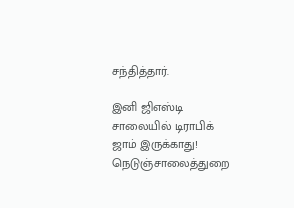சந்தித்தார்.

இனி ஜிஎஸ்டி சாலையில் டிராபிக் ஜாம் இருக்காது! நெடுஞ்சாலைத்துறை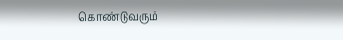கொண்டுவரும்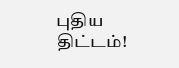புதிய திட்டம்!